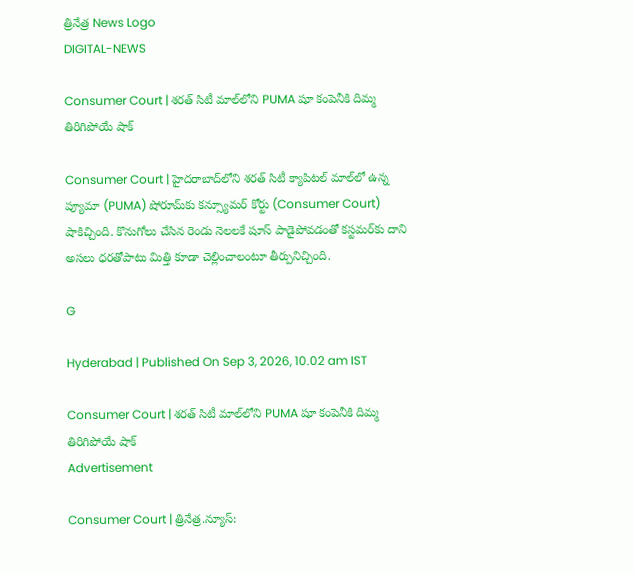త్రినేత్ర News Logo
DIGITAL-NEWS

Consumer Court | శరత్ సిటీ మాల్‌లోని PUMA షూ కంపెనీకి దిమ్మ తిరిగిపోయే షాక్

Consumer Court | హైదరాబాద్‌లోని శరత్ సిటీ క్యాపిటల్ మాల్‌లో ఉన్న ప్యూమా (PUMA) షోరూమ్‌కు క‌న్స్యూమ‌ర్ కోర్టు (Consumer Court) షాకిచ్చింది. కొనుగోలు చేసిన రెండు నెల‌ల‌కే షూస్ పాడైపోవ‌డంతో కస్ట‌మ‌ర్‌కు దాని అస‌లు ధ‌ర‌తోపాటు మిత్తి కూడా చెల్లించాలంటూ తీర్పునిచ్చింది.

G

Hyderabad | Published On Sep 3, 2026, 10.02 am IST

Consumer Court | శరత్ సిటీ మాల్‌లోని PUMA షూ కంపెనీకి దిమ్మ తిరిగిపోయే షాక్
Advertisement

Consumer Court | త్రినేత్ర‌.న్యూస్‌: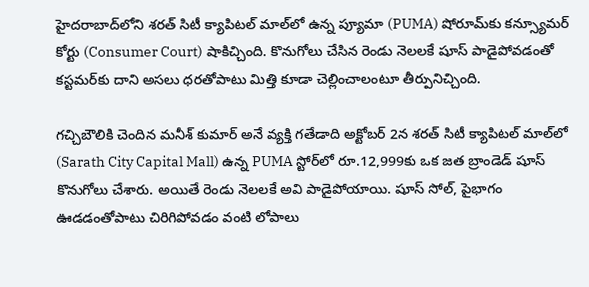హైదరాబాద్‌లోని శరత్ సిటీ క్యాపిటల్ మాల్‌లో ఉన్న ప్యూమా (PUMA) షోరూమ్‌కు క‌న్స్యూమ‌ర్ కోర్టు (Consumer Court) షాకిచ్చింది. కొనుగోలు చేసిన రెండు నెల‌ల‌కే షూస్ పాడైపోవ‌డంతో కస్ట‌మ‌ర్‌కు దాని అస‌లు ధ‌ర‌తోపాటు మిత్తి కూడా చెల్లించాలంటూ తీర్పునిచ్చింది.

గ‌చ్చిబౌలికి చెందిన మ‌నీశ్ కుమార్ అనే వ్య‌క్తి గ‌తేడాది అక్టోబ‌ర్ 2న శ‌ర‌త్ సిటీ క్యాపిట‌ల్ మాల్‌లో (Sarath City Capital Mall) ఉన్న PUMA స్టోర్‌లో రూ.12,999కు ఒక జ‌త బ్రాండెడ్ షూస్ కొనుగోలు చేశారు. అయితే రెండు నెల‌ల‌కే అవి పాడైపోయాయి. షూస్ సోల్, పైభాగం ఊడ‌డంతోపాటు చిరిగిపోవ‌డం వంటి లోపాలు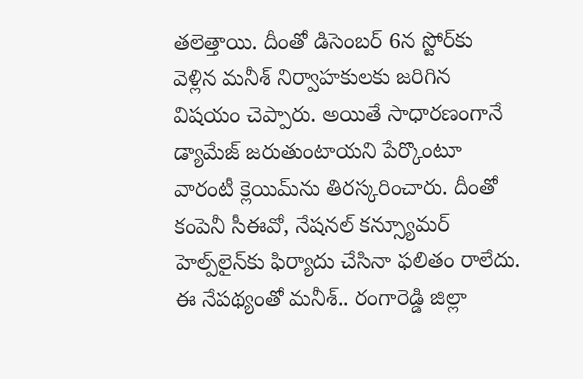త‌లెత్తాయి. దీంతో డిసెంబ‌ర్ 6న స్టోర్‌కు వెళ్లిన మ‌నీశ్ నిర్వాహ‌కుల‌కు జ‌రిగిన విష‌యం చెప్పారు. అయితే సాధార‌ణంగానే డ్యామేజ్ జ‌రుతుంటాయ‌ని పేర్కొంటూ వారంటీ క్లెయిమ్‌ను తిర‌స్క‌రించారు. దీంతో కంపెనీ సీఈవో, నేష‌న‌ల్ క‌న్స్యూమ‌ర్ హెల్ప్‌లైన్‌కు ఫిర్యాదు చేసినా ఫలితం రాలేదు. ఈ నేప‌థ్యంతో మ‌నీశ్‌.. రంగారెడ్డి జిల్లా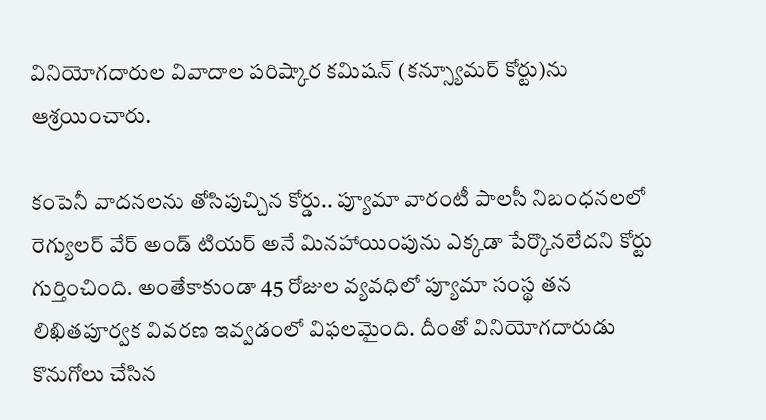వినియోగదారుల వివాదాల పరిష్కార కమిషన్ (కన్స్యూమర్ కోర్టు)ను ఆశ్ర‌యించారు.

కంపెనీ వాదనలను తోసిపుచ్చిన కోర్డు.. ప్యూమా వారంటీ పాలసీ నిబంధనలలో రెగ్యులర్ వేర్ అండ్ టియర్ అనే మినహాయింపును ఎక్కడా పేర్కొనలేదని కోర్టు గుర్తించింది. అంతేకాకుండా 45 రోజుల వ్యవధిలో ప్యూమా సంస్థ తన లిఖితపూర్వక వివరణ ఇవ్వడంలో విఫలమైంది. దీంతో వినియోగదారుడు కొనుగోలు చేసిన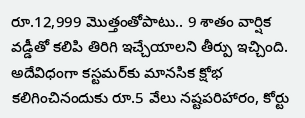రూ.12,999 మొత్తంతోపాటు.. 9 శాతం వార్షిక వడ్డీతో కలిపి తిరిగి ఇచ్చేయాల‌ని తీర్పు ఇచ్చింది. అదేవిధంగా కస్టమర్‌కు మానసిక క్షోభ కలిగించినందుకు రూ.5 వేలు నష్టపరిహారం, కోర్టు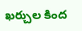ఖర్చుల కింద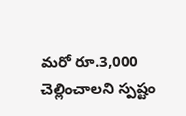మరో రూ.3,000 చెల్లించాల‌ని స్ప‌ష్టం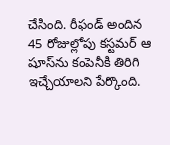చేసింది. రీఫండ్ అందిన 45 రోజుల్లోపు కస్టమర్ ఆ షూస్‌ను కంపెనీకి తిరిగి ఇచ్చేయాలని పేర్కొంది.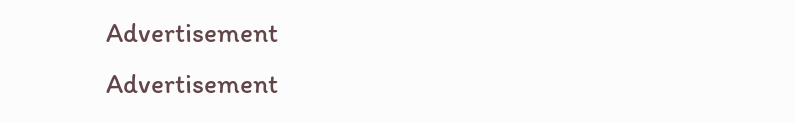Advertisement
Advertisement